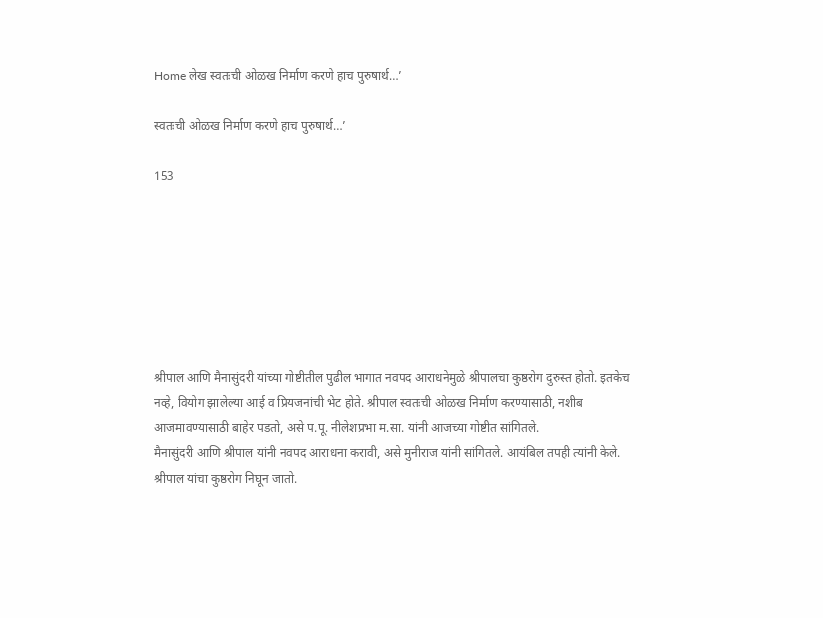Home लेख स्वतःची ओळख निर्माण करणे हाच पुरुषार्थ…’

स्वतःची ओळख निर्माण करणे हाच पुरुषार्थ…’

153







श्रीपाल आणि मैनासुंदरी यांच्या गोष्टीतील पुढील भागात नवपद आराधनेमुळे श्रीपालचा कुष्ठरोग दुरुस्त होतो. इतकेच नव्हे, वियोग झालेल्या आई व प्रियजनांची भेट होते. श्रीपाल स्वतःची ओळख निर्माण करण्यासाठी, नशीब आजमावण्यासाठी बाहेर पडतो, असे प.पू. नीलेशप्रभा म.सा. यांनी आजच्या गोष्टीत सांगितले.
मैनासुंदरी आणि श्रीपाल यांनी नवपद आराधना करावी, असे मुनीराज यांनी सांगितले. आयंबिल तपही त्यांनी केले. श्रीपाल यांचा कुष्ठरोग निघून जातो.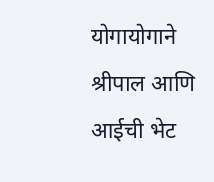योगायोगाने श्रीपाल आणि आईची भेट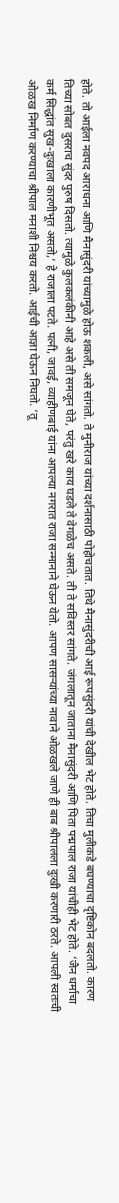होते. तो आईला नवपद आराधना आणि मैनासुंदरी यांच्यामुळे होऊ शकली, असे सांगतो. ते मुनीराज यांच्या दर्शनासाठी पोहोचतात. तिथे मैनासुंदरीची आई रूपसुंदरी यांची देखील भेट होते. तिचा मुलीकडे बघण्याचा दृष्टिकोन बदलतो. कारण तिच्या सोबत दुसराच सुंदर पुरुष दिसतो. त्यामुळे कुलकलंकीनी आहे असे ती समजून घेते, परंतु खरे काय घडले ते वेगळेच असते. ती ते सविस्तर सांगते. जंगलातून जाताना मैनासुंदरी आणि पिता पद्मपाल राजा यांचीही भेट होते. ‘जैन धर्माचा कर्म सिद्धांत सुख-दुःखाला कारणीभूत असतो,’ हे राजाला पटते. पत्नी, जावई, व्याहीणबाई यांना आपल्या नगरात राजा सन्मानाने घेऊन येतो. आपण सासऱ्यांच्या नावाने ओळखले जाणे ही बाब श्रीपालला दुःखी करणारी ठरते. आपली स्वतःची ओळख निर्माण करण्याचा श्रीपाल मनाशी निश्चय करतो. आईची आज्ञा घेऊन निघतो. ‘तू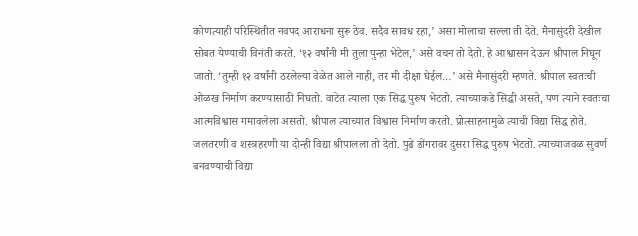कोणत्याही परिस्थितीत नवपद आराधना सुरू ठेव. सदैव सावध रहा,’ असा मोलाचा सल्ला ती देते. मैनासुंदरी देखील सोबत येण्याची विनंती करते. ‘१२ वर्षांनी मी तुला पुन्हा भेटेल,’ असे वचन तो देतो. हे आश्वासन देऊन श्रीपाल निघून जातो. ‘तुम्ही १२ वर्षांनी ठरलेल्या वेळेत आले नाही, तर मी दीक्षा घेईल…’ असे मैनासुंदरी म्हणते. श्रीपाल स्वतःची ओळख निर्माण करण्यासाठी निघतो. वाटेत त्याला एक सिद्ध पुरुष भेटतो. त्याच्याकडे सिद्धी असते, पण त्याने स्वतःचा आत्मविश्वास गमावलेला असतो. श्रीपाल त्याच्यात विश्वास निर्माण करतो. प्रोत्साहनामुळे त्याची विद्या सिद्ध होते. जलतरणी व शस्त्रहरणी या दोन्ही विद्या श्रीपालला तो देतो. पुढे डोंगरावर दुसरा सिद्ध पुरुष भेटतो. त्याच्याजवळ सुवर्ण बनवण्याची विद्या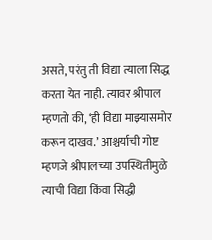असते, परंतु ती विद्या त्याला सिद्ध करता येत नाही. त्यावर श्रीपाल म्हणतो की, ‘ही विद्या माझ्यासमोर करून दाखव.’ आश्चर्याची गोष्ट म्हणजे श्रीपालच्या उपस्थितीमुळे त्याची विद्या किंवा सिद्धी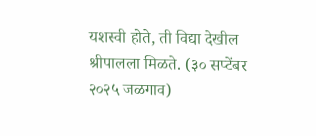यशस्वी होते, ती विद्या देखील श्रीपालला मिळते. (३० सप्टेंबर २०२५ जळगाव)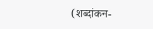(शब्दांकन-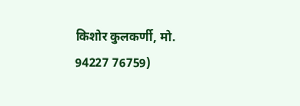किशोर कुलकर्णी, मो. 94227 76759)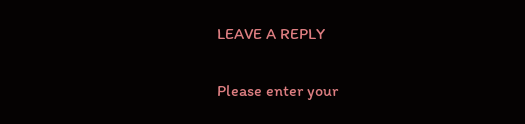LEAVE A REPLY

Please enter your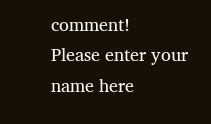comment!
Please enter your name here